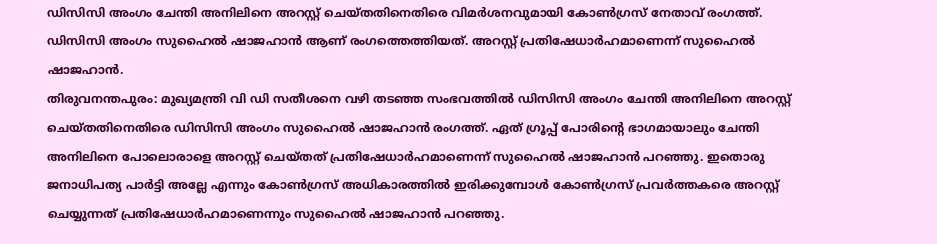ഡിസിസി അംഗം ചേന്തി അനിലിനെ അറസ്റ്റ് ചെയ്തതിനെതിരെ വിമർശനവുമായി കോൺഗ്രസ് നേതാവ് രംഗത്ത്. ഡിസിസി അംഗം സുഹൈൽ ഷാജഹാൻ ആണ് രംഗത്തെത്തിയത്. അറസ്റ്റ് പ്രതിഷേധാർഹമാണെന്ന് സുഹൈൽ ഷാജഹാൻ.
തിരുവനന്തപുരം: മുഖ്യമന്ത്രി വി ഡി സതീശനെ വഴി തടഞ്ഞ സംഭവത്തിൽ ഡിസിസി അംഗം ചേന്തി അനിലിനെ അറസ്റ്റ് ചെയ്തതിനെതിരെ ഡിസിസി അംഗം സുഹൈൽ ഷാജഹാൻ രംഗത്ത്. ഏത് ഗ്രൂപ്പ് പോരിന്റെ ഭാഗമായാലും ചേന്തി അനിലിനെ പോലൊരാളെ അറസ്റ്റ് ചെയ്തത് പ്രതിഷേധാർഹമാണെന്ന് സുഹൈൽ ഷാജഹാൻ പറഞ്ഞു. ഇതൊരു ജനാധിപത്യ പാർട്ടി അല്ലേ എന്നും കോൺഗ്രസ് അധികാരത്തിൽ ഇരിക്കുമ്പോൾ കോൺഗ്രസ് പ്രവർത്തകരെ അറസ്റ്റ് ചെയ്യുന്നത് പ്രതിഷേധാർഹമാണെന്നും സുഹൈൽ ഷാജഹാൻ പറഞ്ഞു.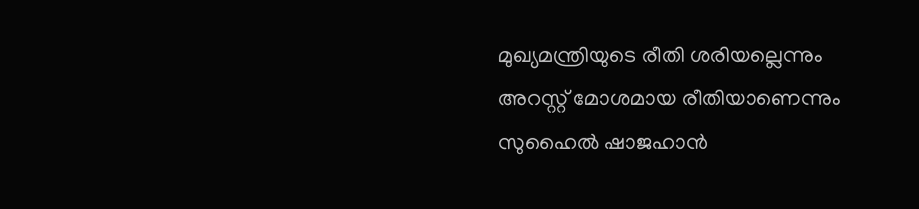മുഖ്യമന്ത്രിയുടെ രീതി ശരിയല്ലെന്നും അറസ്റ്റ് മോശമായ രീതിയാണെന്നും സുഹൈൽ ഷാജഹാൻ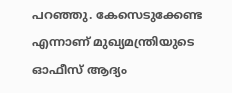പറഞ്ഞു. കേസെടുക്കേണ്ട എന്നാണ് മുഖ്യമന്ത്രിയുടെ ഓഫീസ് ആദ്യം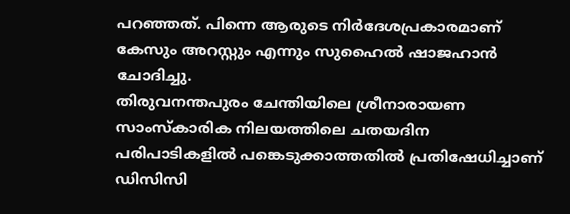പറഞ്ഞത്. പിന്നെ ആരുടെ നിർദേശപ്രകാരമാണ് കേസും അറസ്റ്റും എന്നും സുഹൈൽ ഷാജഹാൻ ചോദിച്ചു.
തിരുവനന്തപുരം ചേന്തിയിലെ ശ്രീനാരായണ സാംസ്കാരിക നിലയത്തിലെ ചതയദിന പരിപാടികളിൽ പങ്കെടുക്കാത്തതിൽ പ്രതിഷേധിച്ചാണ് ഡിസിസി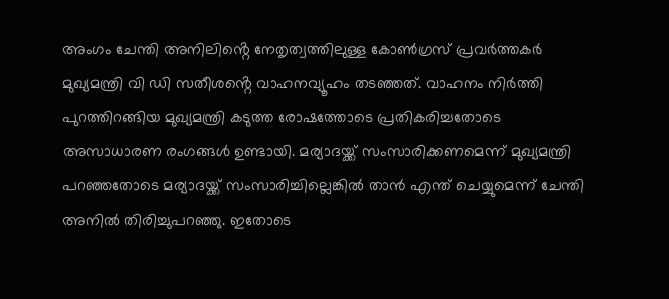അംഗം ചേന്തി അനിലിൻ്റെ നേതൃത്വത്തിലുള്ള കോൺഗ്രസ് പ്രവർത്തകർ മുഖ്യമന്ത്രി വി ഡി സതീശൻ്റെ വാഹനവ്യൂഹം തടഞ്ഞത്. വാഹനം നിർത്തി പുറത്തിറങ്ങിയ മുഖ്യമന്ത്രി കടുത്ത രോഷത്തോടെ പ്രതികരിച്ചതോടെ അസാധാരണ രംഗങ്ങൾ ഉണ്ടായി. മര്യാദയ്ക്ക് സംസാരിക്കണമെന്ന് മുഖ്യമന്ത്രി പറഞ്ഞതോടെ മര്യാദയ്ക്ക് സംസാരിച്ചില്ലെങ്കിൽ താൻ എന്ത് ചെയ്യുമെന്ന് ചേന്തി അനിൽ തിരിച്ചുപറഞ്ഞു. ഇതോടെ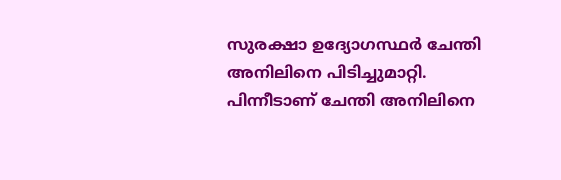സുരക്ഷാ ഉദ്യോഗസ്ഥർ ചേന്തി അനിലിനെ പിടിച്ചുമാറ്റി. പിന്നീടാണ് ചേന്തി അനിലിനെ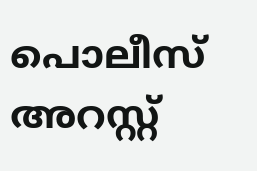പൊലീസ് അറസ്റ്റ്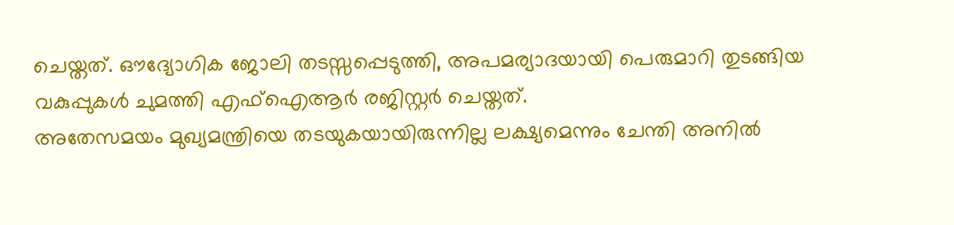ചെയ്തത്. ഔദ്യോഗിക ജോലി തടസ്സപ്പെടുത്തി, അപമര്യാദയായി പെരുമാറി തുടങ്ങിയ വകുപ്പുകൾ ചുമത്തി എഫ്ഐആർ രജിസ്റ്റർ ചെയ്തത്.
അതേസമയം മുഖ്യമന്ത്രിയെ തടയുകയായിരുന്നില്ല ലക്ഷ്യമെന്നും ചേന്തി അനിൽ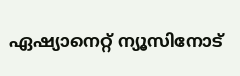ഏഷ്യാനെറ്റ് ന്യൂസിനോട്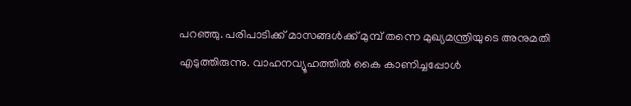പറഞ്ഞു. പരിപാടിക്ക് മാസങ്ങൾക്ക് മുമ്പ് തന്നെ മുഖ്യമന്ത്രിയുടെ അനുമതി എടുത്തിരുന്നു. വാഹനവ്യൂഹത്തിൽ കൈ കാണിച്ചപ്പോൾ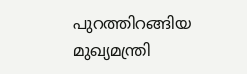പുറത്തിറങ്ങിയ മുഖ്യമന്ത്രി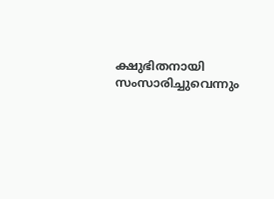ക്ഷുഭിതനായി സംസാരിച്ചുവെന്നും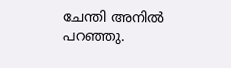ചേന്തി അനിൽ പറഞ്ഞു.